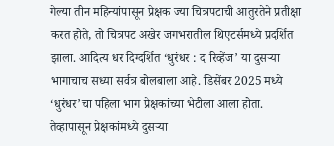गेल्या तीन महिन्यांपासून प्रेक्षक ज्या चित्रपटाची आतुरतेने प्रतीक्षा करत होते, तो चित्रपट अखेर जगभरातील थिएटर्समध्ये प्रदर्शित झाला. आदित्य धर दिग्दर्शित ‘धुरंधर : द रिव्हेंज’ या दुसऱ्या भागाचाच सध्या सर्वत्र बोलबाला आहे. डिसेंबर 2025 मध्ये ‘धुरंधर’चा पहिला भाग प्रेक्षकांच्या भेटीला आला होता. तेव्हापासून प्रेक्षकांमध्ये दुसऱ्या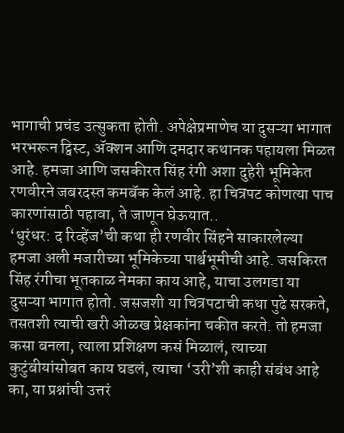भागाची प्रचंड उत्सुकता होती. अपेक्षेप्रमाणेच या दुसऱ्या भागात भरभरून ट्विस्ट, ॲक्शन आणि दमदार कथानक पहायला मिळत आहे. हमजा आणि जसकीरत सिंह रंगी अशा दुहेरी भूमिकेत रणवीरने जबरदस्त कमबॅक केलं आहे. हा चित्रपट कोणत्या पाच कारणांसाठी पहावा, ते जाणून घेऊयात..
‘धुरंधर: द रिव्हेंज’ची कथा ही रणवीर सिंहने साकारलेल्या हमजा अली मजारीच्या भूमिकेच्या पार्श्वभूमीची आहे. जसकिरत सिंह रंगीचा भूतकाळ नेमका काय आहे, याचा उलगडा या दुसऱ्या भागात होतो. जसजशी या चित्रपटाची कथा पुढे सरकते, तसतशी त्याची खरी ओळख प्रेक्षकांना चकीत करते. तो हमजा कसा बनला, त्याला प्रशिक्षण कसं मिळालं, त्याच्या कुटुंबीयांसोबत काय घडलं, त्याचा ‘उरी’शी काही संबंध आहे का, या प्रश्नांची उत्तरं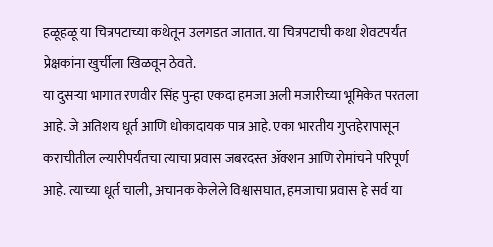हळूहळू या चित्रपटाच्या कथेतून उलगडत जातात. या चित्रपटाची कथा शेवटपर्यंत प्रेक्षकांना खुर्चीला खिळवून ठेवते.
या दुसऱ्या भागात रणवीर सिंह पुन्हा एकदा हमजा अली मजारीच्या भूमिकेत परतला आहे. जे अतिशय धूर्त आणि धोकादायक पात्र आहे. एका भारतीय गुप्तहेरापासून कराचीतील ल्यारीपर्यंतचा त्याचा प्रवास जबरदस्त ॲक्शन आणि रोमांचने परिपूर्ण आहे. त्याच्या धूर्त चाली, अचानक केलेले विश्वासघात, हमजाचा प्रवास हे सर्व या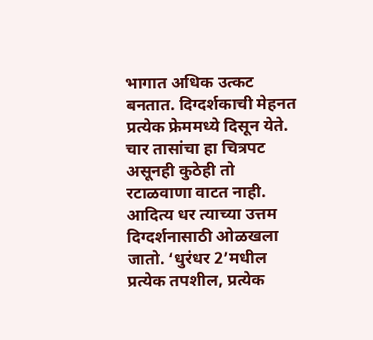भागात अधिक उत्कट बनतात. दिग्दर्शकाची मेहनत प्रत्येक फ्रेममध्ये दिसून येते. चार तासांचा हा चित्रपट असूनही कुठेही तो रटाळवाणा वाटत नाही.
आदित्य धर त्याच्या उत्तम दिग्दर्शनासाठी ओळखला जातो. ‘धुरंधर 2’मधील प्रत्येक तपशील, प्रत्येक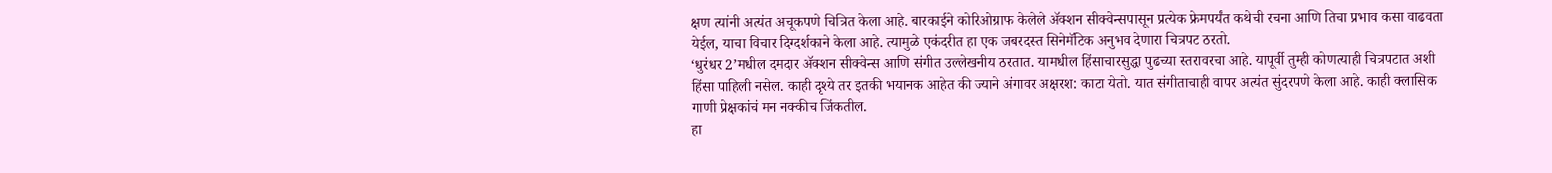क्षण त्यांनी अत्यंत अचूकपणे चित्रित केला आहे. बारकाईने कोरिओग्राफ केलेले ॲक्शन सीक्वेन्सपासून प्रत्येक फ्रेमपर्यंत कथेची रचना आणि तिचा प्रभाव कसा वाढवता येईल, याचा विचार दिग्दर्शकाने केला आहे. त्यामुळे एकंदरीत हा एक जबरदस्त सिनेमॅटिक अनुभव देणारा चित्रपट ठरतो.
‘धुरंधर 2’मधील दमदार ॲक्शन सीक्वेन्स आणि संगीत उल्लेखनीय ठरतात. यामधील हिंसाचारसुद्धा पुढच्या स्तरावरचा आहे. यापूर्वी तुम्ही कोणत्याही चित्रपटात अशी हिंसा पाहिली नसेल. काही दृश्ये तर इतकी भयानक आहेत की ज्याने अंगावर अक्षरश: काटा येतो. यात संगीताचाही वापर अत्यंत सुंदरपणे केला आहे. काही क्लासिक गाणी प्रेक्षकांचं मन नक्कीच जिंकतील.
हा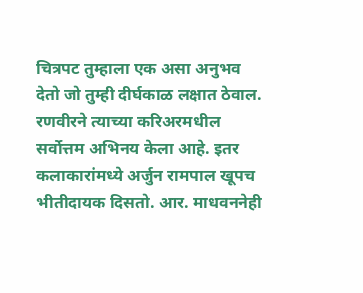चित्रपट तुम्हाला एक असा अनुभव देतो जो तुम्ही दीर्घकाळ लक्षात ठेवाल. रणवीरने त्याच्या करिअरमधील सर्वोत्तम अभिनय केला आहे. इतर कलाकारांमध्ये अर्जुन रामपाल खूपच भीतीदायक दिसतो. आर. माधवननेही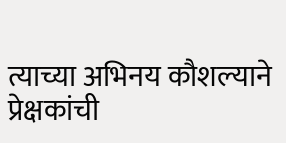त्याच्या अभिनय कौशल्याने प्रेक्षकांची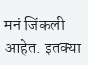मनं जिंकली आहेत. इतक्या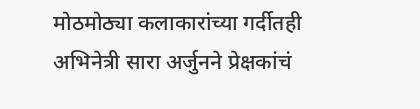मोठमोठ्या कलाकारांच्या गर्दीतही अभिनेत्री सारा अर्जुनने प्रेक्षकांचं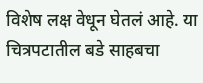विशेष लक्ष वेधून घेतलं आहे. या चित्रपटातील बडे साहबचा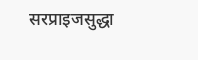सरप्राइजसुद्धा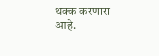थक्क करणारा आहे.